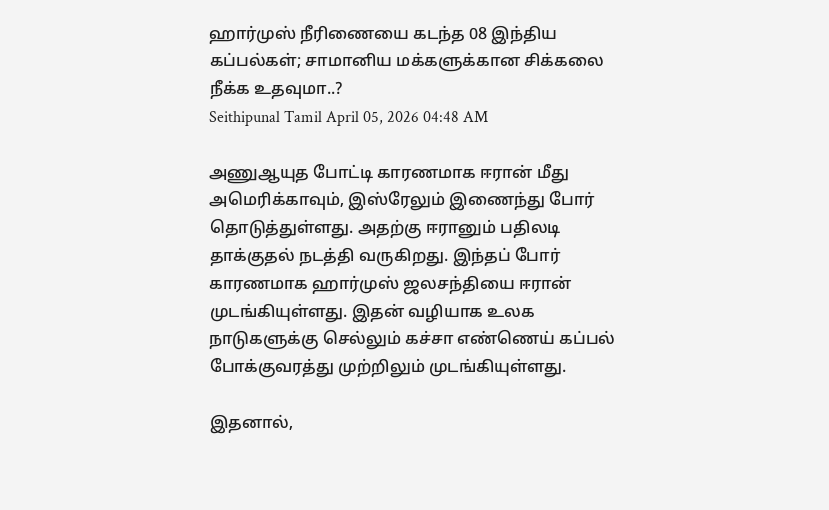ஹார்முஸ் நீரிணையை கடந்த 08 இந்திய கப்பல்கள்; சாமானிய மக்களுக்கான சிக்கலை நீக்க உதவுமா..?
Seithipunal Tamil April 05, 2026 04:48 AM

அணுஆயுத போட்டி காரணமாக ஈரான் மீது அமெரிக்காவும், இஸ்ரேலும் இணைந்து போர் தொடுத்துள்ளது. அதற்கு ஈரானும் பதிலடி தாக்குதல் நடத்தி வருகிறது. இந்தப் போர் காரணமாக ஹார்முஸ் ஜலசந்தியை ஈரான் முடங்கியுள்ளது. இதன் வழியாக உலக நாடுகளுக்கு செல்லும் கச்சா எண்ணெய் கப்பல் போக்குவரத்து முற்றிலும் முடங்கியுள்ளது.

இதனால்,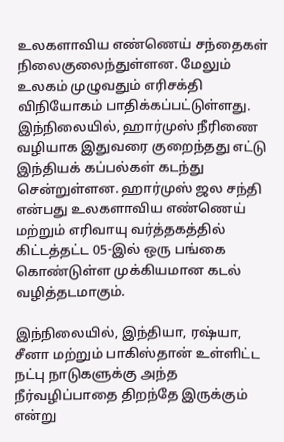உலகளாவிய எண்ணெய் சந்தைகள் நிலைகுலைந்துள்ளன. மேலும் உலகம் முழுவதும் எரிசக்தி விநியோகம் பாதிக்கப்பட்டுள்ளது. இந்நிலையில், ஹார்முஸ் நீரிணை வழியாக இதுவரை குறைந்தது எட்டு இந்தியக் கப்பல்கள் கடந்து சென்றுள்ளன. ஹார்முஸ் ஜல சந்தி என்பது உலகளாவிய எண்ணெய் மற்றும் எரிவாயு வர்த்தகத்தில் கிட்டத்தட்ட 05-இல் ஒரு பங்கை கொண்டுள்ள முக்கியமான கடல் வழித்தடமாகும்.

இந்நிலையில், இந்தியா, ரஷ்யா, சீனா மற்றும் பாகிஸ்தான் உள்ளிட்ட நட்பு நாடுகளுக்கு அந்த நீர்வழிப்பாதை திறந்தே இருக்கும் என்று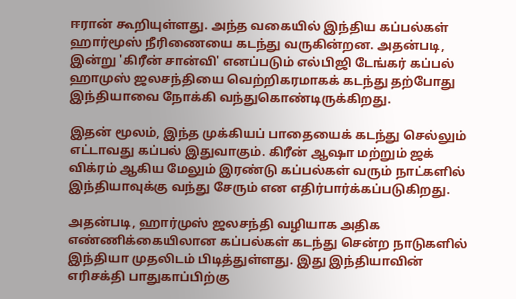ஈரான் கூறியுள்ளது. அந்த வகையில் இந்திய கப்பல்கள் ஹார்மூஸ் நீரிணையை கடந்து வருகின்றன. அதன்படி, இன்று 'கிரீன் சான்வி' எனப்படும் எல்பிஜி டேங்கர் கப்பல் ஹாமுஸ் ஜலசந்தியை வெற்றிகரமாகக் கடந்து தற்போது இந்தியாவை நோக்கி வந்துகொண்டிருக்கிறது.

இதன் மூலம், இந்த முக்கியப் பாதையைக் கடந்து செல்லும் எட்டாவது கப்பல் இதுவாகும். கிரீன் ஆஷா மற்றும் ஜக் விக்ரம் ஆகிய மேலும் இரண்டு கப்பல்கள் வரும் நாட்களில் இந்தியாவுக்கு வந்து சேரும் என எதிர்பார்க்கப்படுகிறது.

அதன்படி, ஹார்முஸ் ஜலசந்தி வழியாக அதிக எண்ணிக்கையிலான கப்பல்கள் கடந்து சென்ற நாடுகளில் இந்தியா முதலிடம் பிடித்துள்ளது. இது இந்தியாவின் எரிசக்தி பாதுகாப்பிற்கு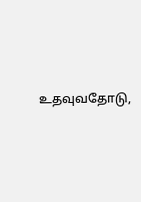உதவுவதோடு,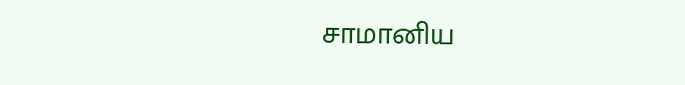சாமானிய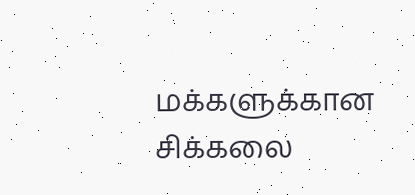மக்களுக்கான சிக்கலை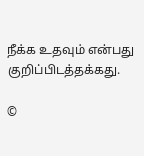நீக்க உதவும் என்பது குறிப்பிடத்தக்கது.

©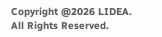Copyright @2026 LIDEA. All Rights Reserved.